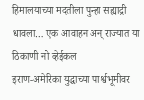हिमालयाच्या मदतीला पुन्हा सह्याद्री धावला… एक आवाहन अन् राज्यात या ठिकाणी नो व्हेईकल
इराण-अमेरिका युद्धाच्या पार्श्वभूमीवर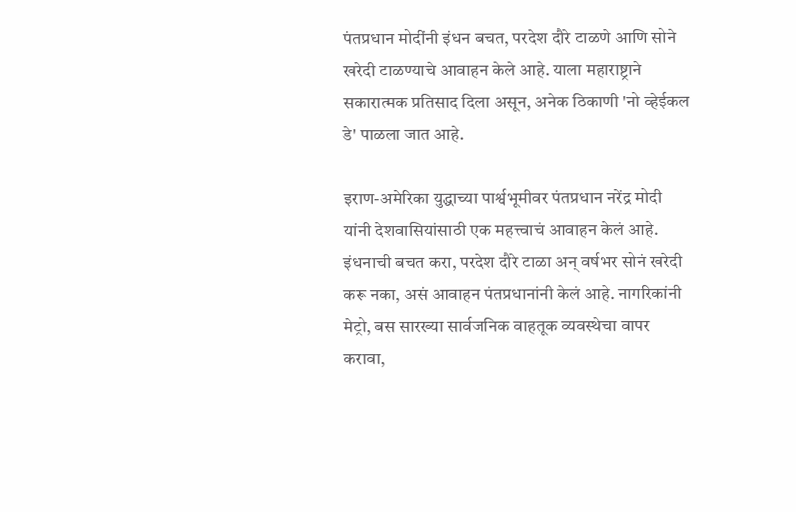पंतप्रधान मोदींनी इंधन बचत, परदेश दौरे टाळणे आणि सोने खरेदी टाळण्याचे आवाहन केले आहे. याला महाराष्ट्राने सकारात्मक प्रतिसाद दिला असून, अनेक ठिकाणी 'नो व्हेईकल डे' पाळला जात आहे.

इराण-अमेरिका युद्धाच्या पार्श्वभूमीवर पंतप्रधान नरेंद्र मोदी यांनी देशवासियांसाठी एक महत्त्वाचं आवाहन केलं आहे. इंधनाची बचत करा, परदेश दौरे टाळा अन् वर्षभर सोनं खरेदी करू नका, असं आवाहन पंतप्रधानांनी केलं आहे. नागरिकांनी मेट्रो, बस सारख्या सार्वजनिक वाहतूक व्यवस्थेचा वापर करावा,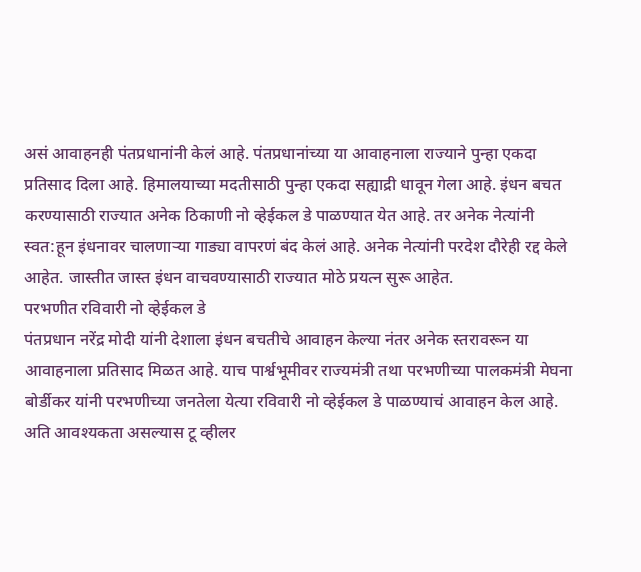असं आवाहनही पंतप्रधानांनी केलं आहे. पंतप्रधानांच्या या आवाहनाला राज्याने पुन्हा एकदा प्रतिसाद दिला आहे. हिमालयाच्या मदतीसाठी पुन्हा एकदा सह्याद्री धावून गेला आहे. इंधन बचत करण्यासाठी राज्यात अनेक ठिकाणी नो व्हेईकल डे पाळण्यात येत आहे. तर अनेक नेत्यांनी स्वत:हून इंधनावर चालणाऱ्या गाड्या वापरणं बंद केलं आहे. अनेक नेत्यांनी परदेश दौरेही रद्द केले आहेत. जास्तीत जास्त इंधन वाचवण्यासाठी राज्यात मोठे प्रयत्न सुरू आहेत.
परभणीत रविवारी नो व्हेईकल डे
पंतप्रधान नरेंद्र मोदी यांनी देशाला इंधन बचतीचे आवाहन केल्या नंतर अनेक स्तरावरून या आवाहनाला प्रतिसाद मिळत आहे. याच पार्श्वभूमीवर राज्यमंत्री तथा परभणीच्या पालकमंत्री मेघना बोर्डीकर यांनी परभणीच्या जनतेला येत्या रविवारी नो व्हेईकल डे पाळण्याचं आवाहन केल आहे. अति आवश्यकता असल्यास टू व्हीलर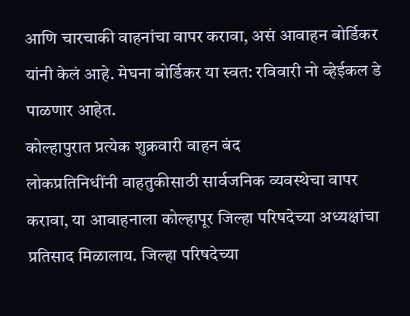आणि चारचाकी वाहनांचा वापर करावा, असं आवाहन बोर्डिकर यांनी केलं आहे. मेघना बोर्डिकर या स्वत: रविवारी नो व्हेईकल डे पाळणार आहेत.
कोल्हापुरात प्रत्येक शुक्रवारी वाहन बंद
लोकप्रतिनिधींनी वाहतुकीसाठी सार्वजनिक व्यवस्थेचा वापर करावा, या आवाहनाला कोल्हापूर जिल्हा परिषदेच्या अध्यक्षांचा प्रतिसाद मिळालाय. जिल्हा परिषदेच्या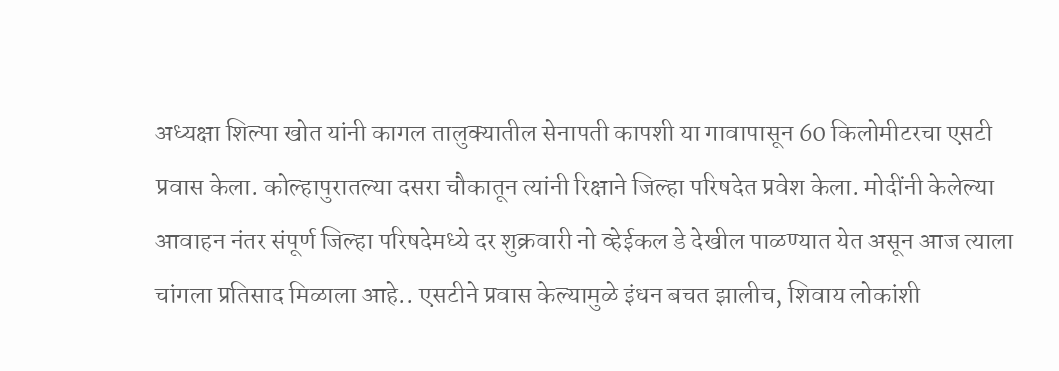अध्यक्षा शिल्पा खोत यांनी कागल तालुक्यातील सेनापती कापशी या गावापासून 60 किलोमीटरचा एसटी प्रवास केला. कोल्हापुरातल्या दसरा चौकातून त्यांनी रिक्षाने जिल्हा परिषदेत प्रवेश केला. मोदींनी केलेल्या आवाहन नंतर संपूर्ण जिल्हा परिषदेमध्ये दर शुक्रवारी नो व्हेईकल डे देखील पाळण्यात येत असून आज त्याला चांगला प्रतिसाद मिळाला आहे.. एसटीने प्रवास केल्यामुळे इंधन बचत झालीच, शिवाय लोकांशी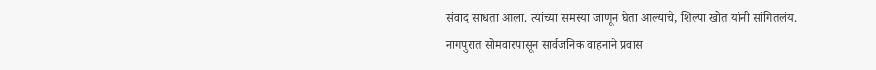संवाद साधता आला. त्यांच्या समस्या जाणून घेता आल्याचे, शिल्पा खोत यांनी सांगितलंय.
नागपुरात सोमवारपासून सार्वजनिक वाहनाने प्रवास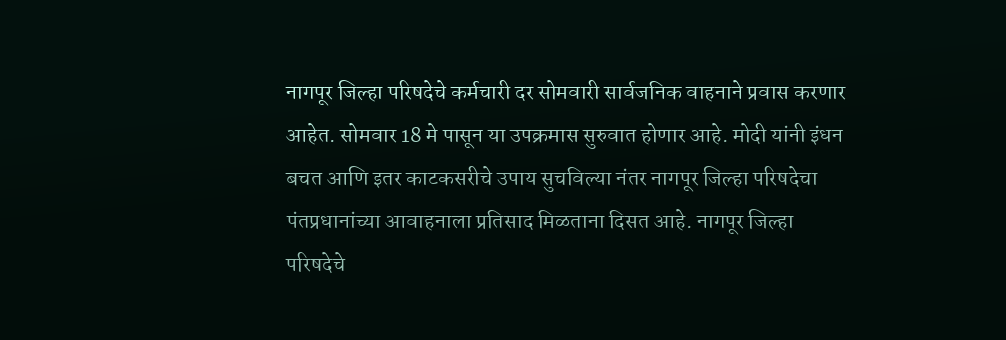नागपूर जिल्हा परिषदेचे कर्मचारी दर सोमवारी सार्वजनिक वाहनाने प्रवास करणार आहेत. सोमवार 18 मे पासून या उपक्रमास सुरुवात होणार आहे. मोदी यांनी इंधन बचत आणि इतर काटकसरीचे उपाय सुचविल्या नंतर नागपूर जिल्हा परिषदेचा पंतप्रधानांच्या आवाहनाला प्रतिसाद मिळताना दिसत आहे. नागपूर जिल्हा परिषदेचे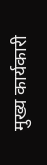मुख्य कार्यकारी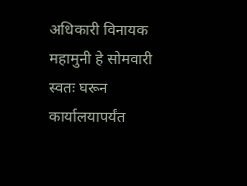अधिकारी विनायक महामुनी हे सोमवारी स्वतः घरून कार्यालयापर्यंत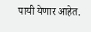पायी येणार आहेत.